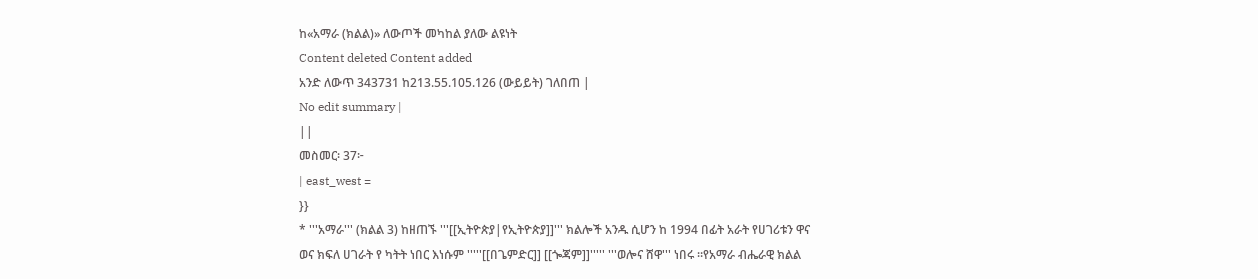ከ«አማራ (ክልል)» ለውጦች መካከል ያለው ልዩነት
Content deleted Content added
አንድ ለውጥ 343731 ከ213.55.105.126 (ውይይት) ገለበጠ |
No edit summary |
||
መስመር፡ 37፦
| east_west =
}}
* '''አማራ''' (ክልል 3) ከዘጠኙ '''[[ኢትዮጵያ|የኢትዮጵያ]]''' ክልሎች አንዱ ሲሆን ከ 1994 በፊት አራት የሀገሪቱን ዋና ወና ክፍለ ሀገራት የ ካትት ነበር እነሱም '''''[[በጌምድር]] [[ጐጃም]]''''' '''ወሎና ሸዋ''' ነበሩ ።የአማራ ብሔራዊ ክልል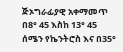ጅኦግራፊያዊ አቀማመጥ በ8° 45 እስከ 13° 45 ሰሜን የኬንትሮስ እና በ35°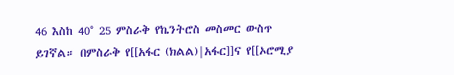46 እስከ 40° 25 ምስራቅ የኬንትሮስ መስመር ውስጥ ይገኛል። በምስራቅ የ[[አፋር (ክልል)|አፋር]]ና የ[[ኦሮሚያ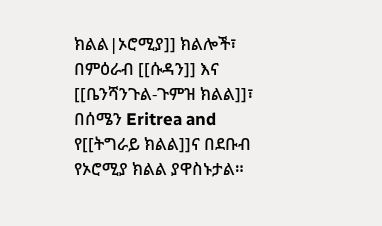ክልል|ኦሮሚያ]] ክልሎች፣ በምዕራብ [[ሱዳን]] እና [[ቤንሻንጉል-ጉምዝ ክልል]]፣ በሰሜን Eritrea and የ[[ትግራይ ክልል]]ና በደቡብ የኦሮሚያ ክልል ያዋስኑታል።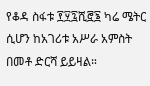የቆዳ ስፋቱ ፻፶፯ሺ፸፮ ካሬ ሜትር ሲሆን ከአገሪቱ አሥራ አምስት በመቶ ድርሻ ይይዛል።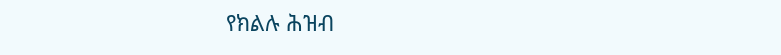የክልሉ ሕዝብ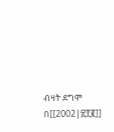ብዛት ደግሞ በ[[2002|፳፻፪]]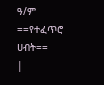ዓ/ም
==የተፈጥሮ ሀብት==
|